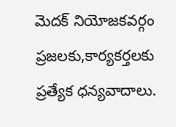మెదక్ నియోజకవర్గం ప్రజలకు,కార్యకర్తలకు ప్రత్యేక ధన్యవాదాలు.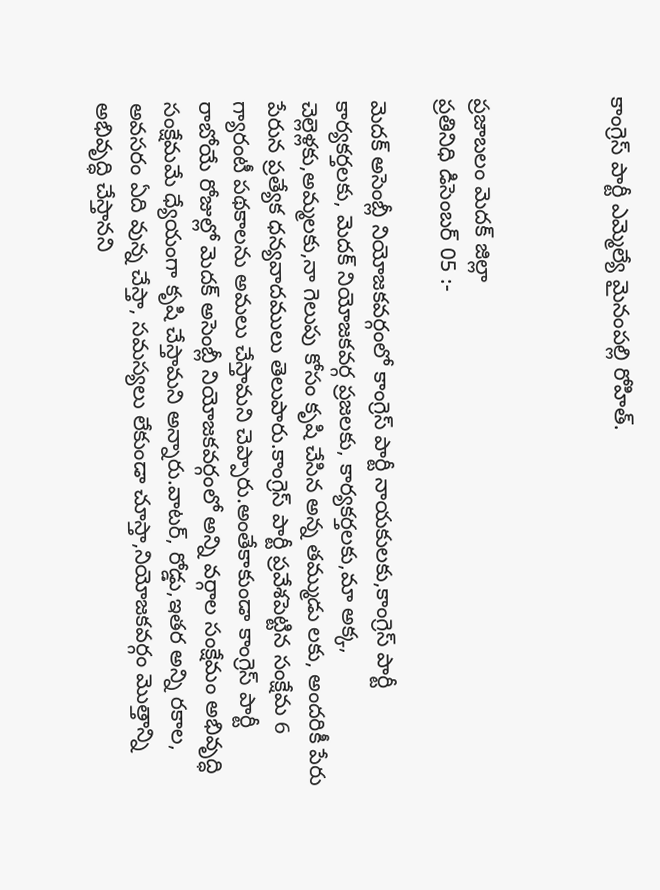కాంగ్రెస్ పార్టీ ఎమ్మెల్యే మైనంపల్లి రోహిత్.



ప్రజాబలం మెదక్ జిల్లా
ప్రతినిధి డిసెంబర్ 05 :-

మెదక్ అసెంబ్లీ నియోజకవర్గంలో కాంగ్రెస్ పార్టీ నాయకులకు,కాంగ్రెస్ పార్టీ కార్యకర్తలకు, మెదక్ నియోజకవర్గ ప్రజలకు, కార్యకర్తలకు,మా అక్క, చెల్లెళ్లకు,అమ్మలకు,నా గెలుపు కోసం కృషి చేసిన అన్న తమ్ముడు లకు, అందరికీ పేరు పేరున ప్రత్యేక ధన్యవాదములు తెలుపారు.కాంగ్రెస్ పార్టీ ప్రవేశపెట్టిన సంక్షేమ 6 గ్యారంటీ పథకాలను అమలు చేస్తామని చెప్పారు.అంతేకాకుండా కాంగ్రెస్ పార్టీ రాబోయే రోజుల్లో మెదక్ అసెంబ్లీ నియోజకవర్గంలో అన్ని వర్గాల సంక్షేమం అభివృద్ధి సంక్షేమమే ధ్యేయంగా కృషి చేస్తామని అన్నారు.వాటర్, రోడ్డు,ఇతర అన్ని రకాల, అవసరం ఏది వున్న చేస్తా, సమస్యలు లేకుండా చూస్తా,నియోజకవర్గం మొత్తాన్ని అభివృద్ధి చేస్తానని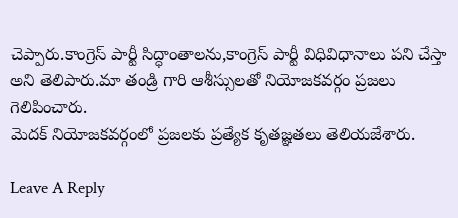చెప్పారు.కాంగ్రెస్ పార్టీ సిద్ధాంతాలను,కాంగ్రెస్ పార్టీ విధివిధానాలు పని చేస్తా అని తెలిపారు.మా తండ్రి గారి ఆశీస్సులతో నియోజకవర్గం ప్రజలు గెలిపించారు.
మెదక్ నియోజకవర్గంలో ప్రజలకు ప్రత్యేక కృతజ్ఞతలు తెలియజేశారు.

Leave A Reply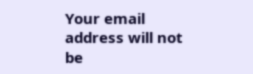Your email address will not be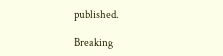published.

Breaking